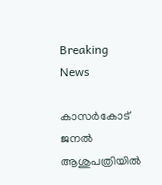Breaking News

കാസർകോട് ജനൽ ആശുപത്രിയിൽ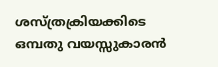ശസ്ത്രക്രിയക്കിടെ ഒമ്പതു വയസ്സുകാരൻ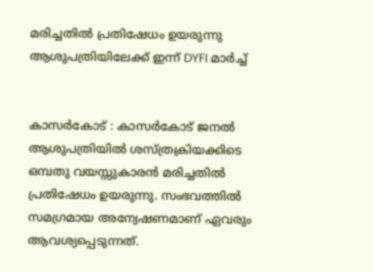മരിച്ചതിൽ പ്രതിഷേധം ഉയരുന്നു ആശുപത്രിയിലേക്ക് ഇന്ന്‌ DYFI മാര്‍ച്ച്


കാസർകോട് : കാസർകോട് ജനൽ ആശുപത്രിയിൽ ശസ്ത്രക്രിയക്കിടെ ഒമ്പതു വയസ്സുകാരൻ മരിച്ചതിൽ പ്രതിഷേധം ഉയരുന്നു. സംഭവത്തിൽ സമഗ്രമായ അന്വേഷണമാണ് ഏവരും ആവശ്യപ്പെടുന്നത്.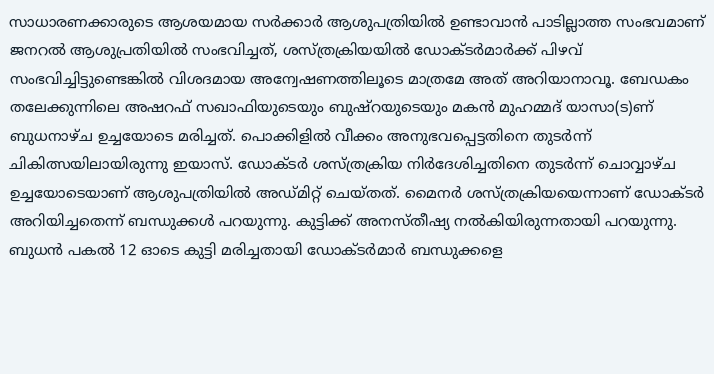സാധാരണക്കാരുടെ ആശയമായ സർക്കാർ ആശുപത്രിയിൽ ഉണ്ടാവാൻ പാടില്ലാത്ത സംഭവമാണ് ജനറൽ ആശുപ്രതിയിൽ സംഭവിച്ചത്, ശസ്ത്രക്രിയയിൽ ഡോക്ടർമാർക്ക് പിഴവ് സംഭവിച്ചിട്ടുണ്ടെങ്കിൽ വിശദമായ അന്വേഷണത്തിലൂടെ മാത്രമേ അത് അറിയാനാവൂ. ബേഡകം തലേക്കുന്നിലെ അഷറഫ് സഖാഫിയുടെയും ബുഷ്റയുടെയും മകൻ മുഹമ്മദ് യാസാ(ട)ണ് ബുധനാഴ്ച ഉച്ചയോടെ മരിച്ചത്. പൊക്കിളിൽ വീക്കം അനുഭവപ്പെട്ടതിനെ തുടർന്ന് ചികിത്സയിലായിരുന്നു ഇയാസ്. ഡോക്ടർ ശസ്ത്രക്രിയ നിർദേശിച്ചതിനെ തുടർന്ന് ചൊവ്വാഴ്ച ഉച്ചയോടെയാണ് ആശുപത്രിയിൽ അഡ്മിറ്റ് ചെയ്തത്. മൈനർ ശസ്ത്രക്രിയയെന്നാണ് ഡോക്ടർ അറിയിച്ചതെന്ന് ബന്ധുക്കൾ പറയുന്നു. കുട്ടിക്ക് അനസ്തീഷ്യ നൽകിയിരുന്നതായി പറയുന്നു. ബുധൻ പകൽ 12 ഓടെ കുട്ടി മരിച്ചതായി ഡോക്ടർമാർ ബന്ധുക്കളെ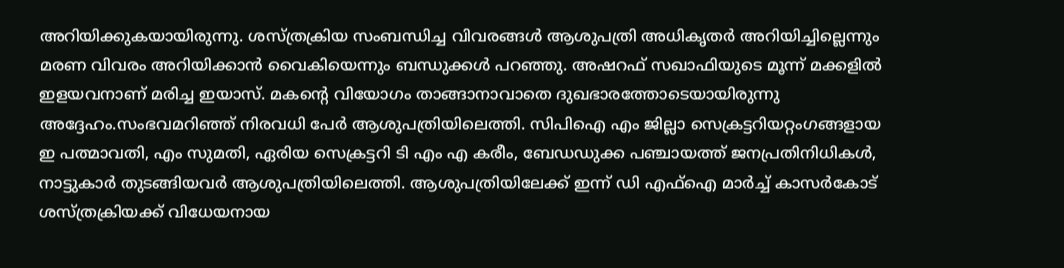അറിയിക്കുകയായിരുന്നു. ശസ്ത്രക്രിയ സംബന്ധിച്ച വിവരങ്ങൾ ആശുപത്രി അധികൃതർ അറിയിച്ചില്ലെന്നും മരണ വിവരം അറിയിക്കാൻ വൈകിയെന്നും ബന്ധുക്കൾ പറഞ്ഞു. അഷറഫ് സഖാഫിയുടെ മൂന്ന് മക്കളിൽ ഇളയവനാണ് മരിച്ച ഇയാസ്. മകന്റെ വിയോഗം താങ്ങാനാവാതെ ദുഖഭാരത്തോടെയായിരുന്നു അദ്ദേഹം.സംഭവമറിഞ്ഞ് നിരവധി പേർ ആശുപത്രിയിലെത്തി. സിപിഐ എം ജില്ലാ സെക്രട്ടറിയറ്റംഗങ്ങളായ ഇ പത്മാവതി, എം സുമതി, ഏരിയ സെക്രട്ടറി ടി എം എ കരീം, ബേഡഡുക്ക പഞ്ചായത്ത് ജനപ്രതിനിധികൾ, നാട്ടുകാർ തുടങ്ങിയവർ ആശുപത്രിയിലെത്തി. ആശുപത്രിയിലേക്ക് ഇന്ന് ഡി എഫ്ഐ മാർച്ച് കാസർകോട് ശസ്ത്രക്രിയക്ക് വിധേയനായ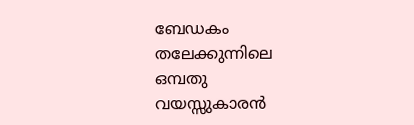ബേഡകം തലേക്കുന്നിലെ ഒമ്പതു വയസ്സുകാരൻ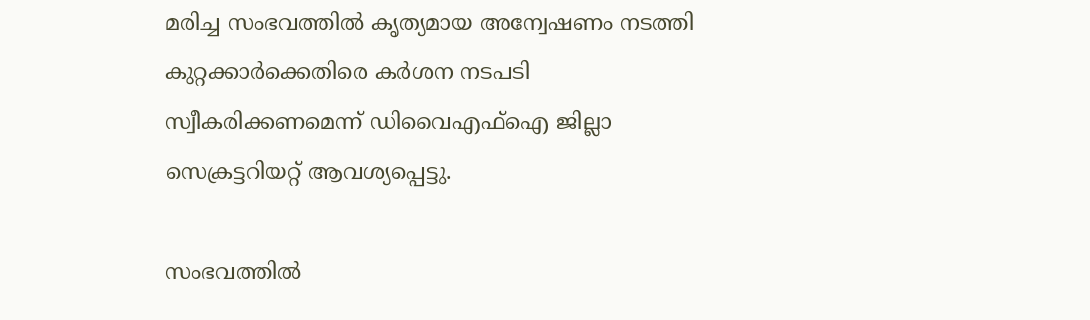മരിച്ച സംഭവത്തിൽ കൃത്യമായ അന്വേഷണം നടത്തി കുറ്റക്കാർക്കെതിരെ കർശന നടപടി സ്വീകരിക്കണമെന്ന് ഡിവൈഎഫ്ഐ ജില്ലാ സെക്രട്ടറിയറ്റ് ആവശ്യപ്പെട്ടു.

സംഭവത്തിൽ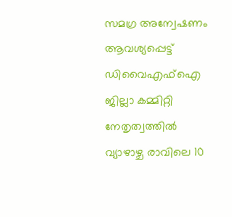സമഗ്ര അന്വേഷണം ആവശ്യപ്പെട്ട് ഡിവൈഎഫ്ഐ ജില്ലാ കമ്മിറ്റി നേതൃത്വത്തിൽ വ്യാഴാഴ്ച രാവിലെ 10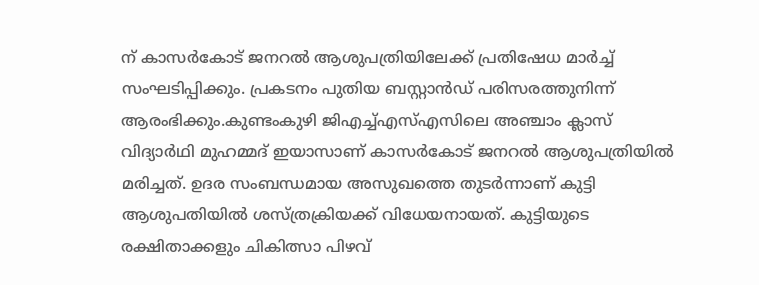ന് കാസർകോട് ജനറൽ ആശുപത്രിയിലേക്ക് പ്രതിഷേധ മാർച്ച് സംഘടിപ്പിക്കും. പ്രകടനം പുതിയ ബസ്റ്റാൻഡ് പരിസരത്തുനിന്ന് ആരംഭിക്കും.കുണ്ടംകുഴി ജിഎച്ച്എസ്എസിലെ അഞ്ചാം ക്ലാസ് വിദ്യാർഥി മുഹമ്മദ് ഇയാസാണ് കാസർകോട് ജനറൽ ആശുപത്രിയിൽ മരിച്ചത്. ഉദര സംബന്ധമായ അസുഖത്തെ തുടർന്നാണ് കുട്ടി ആശുപതിയിൽ ശസ്ത്രക്രിയക്ക് വിധേയനായത്. കുട്ടിയുടെ രക്ഷിതാക്കളും ചികിത്സാ പിഴവ്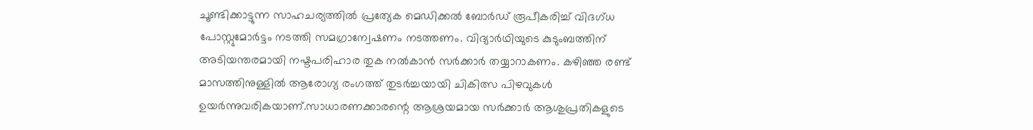ചൂണ്ടിക്കാട്ടുന്ന സാഹചര്യത്തിൽ പ്രത്യേക മെഡിക്കൽ ബോർഡ് രൂപീകരിച്ച് വിദഗ്ധ പോസ്റ്റുമോർട്ടം നടത്തി സമഗ്രാന്വേഷണം നടത്തണം. വിദ്യാർഥിയുടെ കുടുംബത്തിന് അടിയന്തരമായി നഷ്ടപരിഹാര തുക നൽകാൻ സർക്കാർ തയ്യാറാകണം. കഴിഞ്ഞ രണ്ട് മാസത്തിനുള്ളിൽ ആരോഗ്യ രംഗത്ത് തുടർച്ചയായി ചികിത്സ പിഴവുകൾ ഉയർന്നുവരികയാണ്.സാധാരണക്കാരന്റെ ആശ്രയമായ സർക്കാർ ആശുപ്രതികളുടെ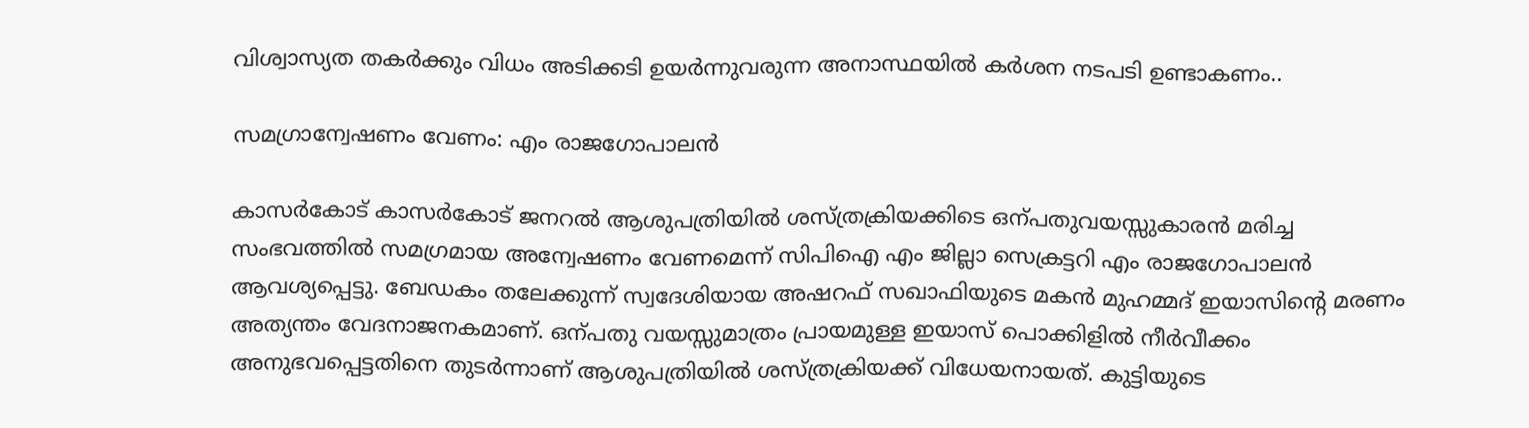വിശ്വാസ്യത തകർക്കും വിധം അടിക്കടി ഉയർന്നുവരുന്ന അനാസ്ഥയിൽ കർശന നടപടി ഉണ്ടാകണം..

സമഗ്രാന്വേഷണം വേണം: എം രാജഗോപാലൻ

കാസർകോട് കാസർകോട് ജനറൽ ആശുപത്രിയിൽ ശസ്ത്രക്രിയക്കിടെ ഒന്പതുവയസ്സുകാരൻ മരിച്ച സംഭവത്തിൽ സമഗ്രമായ അന്വേഷണം വേണമെന്ന് സിപിഐ എം ജില്ലാ സെക്രട്ടറി എം രാജഗോപാലൻ ആവശ്യപ്പെട്ടു. ബേഡകം തലേക്കുന്ന് സ്വദേശിയായ അഷറഫ് സഖാഫിയുടെ മകൻ മുഹമ്മദ് ഇയാസിന്റെ മരണം അത്യന്തം വേദനാജനകമാണ്. ഒന്പതു വയസ്സുമാത്രം പ്രായമുള്ള ഇയാസ് പൊക്കിളിൽ നീർവീക്കം അനുഭവപ്പെട്ടതിനെ തുടർന്നാണ് ആശുപത്രിയിൽ ശസ്ത്രക്രിയക്ക് വിധേയനായത്. കുട്ടിയുടെ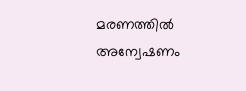മരണത്തിൽ അന്വേഷണം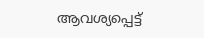ആവശ്യപ്പെട്ട്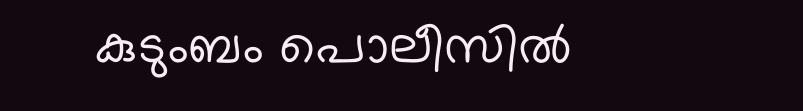കുടുംബം പൊലീസിൽ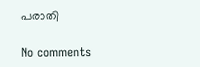പരാതി

No comments